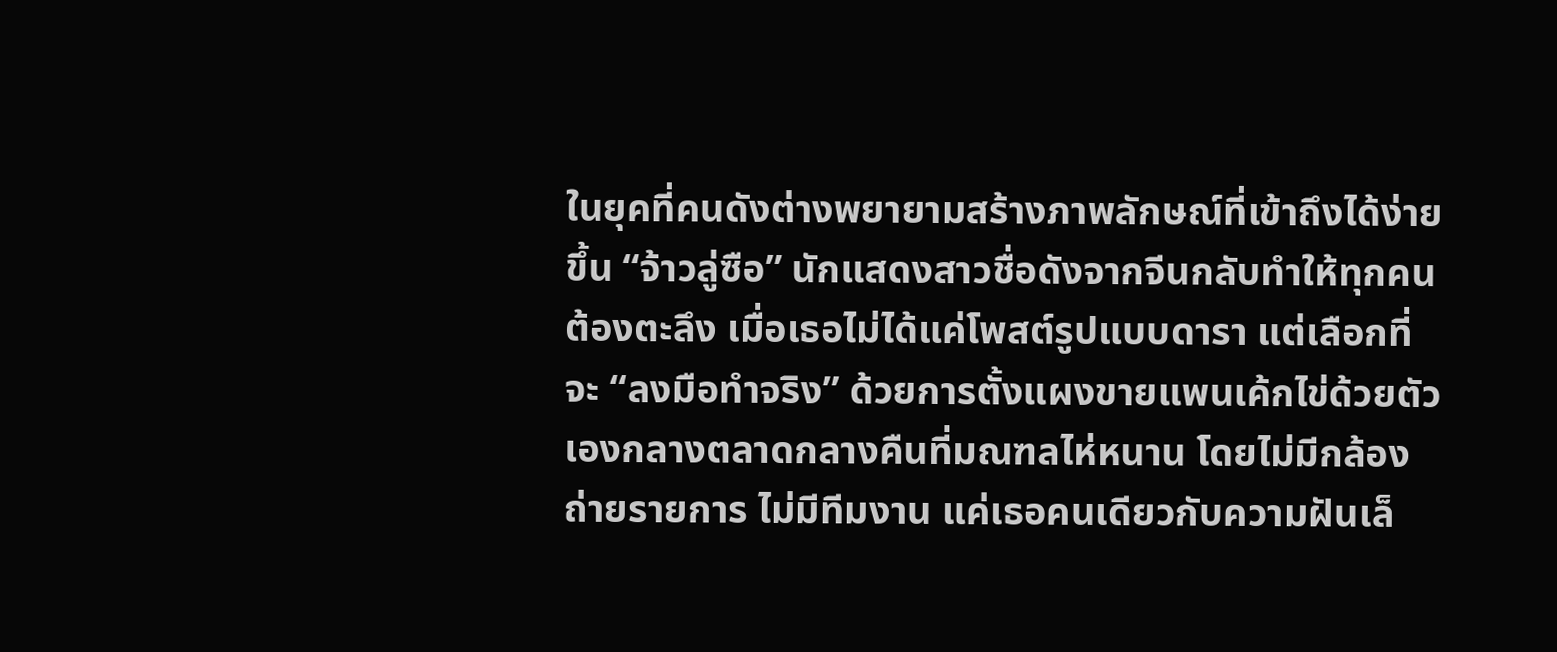ในยุคที่คนดังต่างพยายามสร้างภาพลักษณ์ที่เข้าถึงได้ง่ายขึ้น “จ้าวลู่ซือ” นักแสดงสาวชื่อดังจากจีนกลับทำให้ทุกคนต้องตะลึง เมื่อเธอไม่ได้แค่โพสต์รูปแบบดารา แต่เลือกที่จะ “ลงมือทำจริง” ด้วยการตั้งแผงขายแพนเค้กไข่ด้วยตัวเองกลางตลาดกลางคืนที่มณฑลไห่หนาน โดยไม่มีกล้องถ่ายรายการ ไม่มีทีมงาน แค่เธอคนเดียวกับความฝันเล็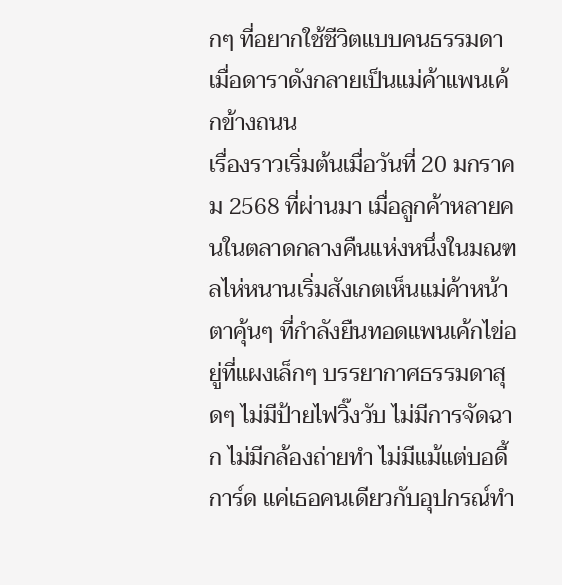กๆ ที่อยากใช้ชีวิตแบบคนธรรมดา
เมื่อดาราดังกลายเป็นแม่ค้าแพนเค้กข้างถนน
เรื่องราวเริ่มต้นเมื่อวันที่ 20 มกราคม 2568 ที่ผ่านมา เมื่อลูกค้าหลายคนในตลาดกลางคืนแห่งหนึ่งในมณฑลไห่หนานเริ่มสังเกตเห็นแม่ค้าหน้าตาคุ้นๆ ที่กำลังยืนทอดแพนเค้กไข่อยู่ที่แผงเล็กๆ บรรยากาศธรรมดาสุดๆ ไม่มีป้ายไฟวิ๊งวับ ไม่มีการจัดฉาก ไม่มีกล้องถ่ายทำ ไม่มีแม้แต่บอดี้การ์ด แค่เธอคนเดียวกับอุปกรณ์ทำ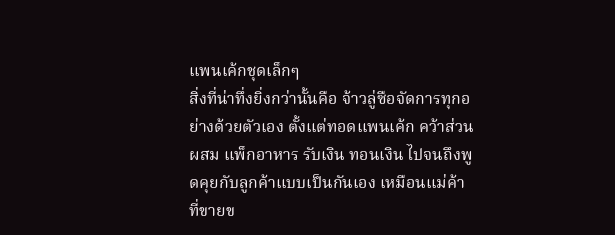แพนเค้กชุดเล็กๆ
สิ่งที่น่าทึ่งยิ่งกว่านั้นคือ จ้าวลู่ซือจัดการทุกอย่างด้วยตัวเอง ตั้งแต่ทอดแพนเค้ก คว้าส่วนผสม แพ็กอาหาร รับเงิน ทอนเงิน ไปจนถึงพูดคุยกับลูกค้าแบบเป็นกันเอง เหมือนแม่ค้าที่ขายข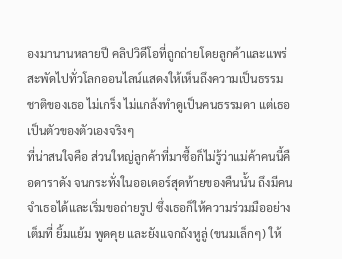องมานานหลายปี คลิปวิดีโอที่ถูกถ่ายโดยลูกค้าและแพร่สะพัดไปทั่วโลกออนไลน์แสดงให้เห็นถึงความเป็นธรรมชาติของเธอ ไม่เกร็ง ไม่แกล้งทำดูเป็นคนธรรมดา แต่เธอเป็นตัวของตัวเองจริงๆ
ที่น่าสนใจคือ ส่วนใหญ่ลูกค้าที่มาซื้อก็ไม่รู้ว่าแม่ค้าคนนี้คือดาราดัง จนกระทั่งในออเดอร์สุดท้ายของคืนนั้น ถึงมีคนจำเธอได้และเริ่มขอถ่ายรูป ซึ่งเธอก็ให้ความร่วมมืออย่างเต็มที่ ยิ้มแย้ม พูดคุย และยังแจกถังหูลู่ (ขนมเล็กๆ) ให้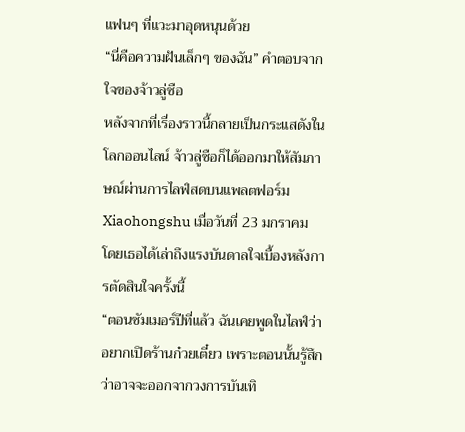แฟนๆ ที่แวะมาอุดหนุนด้วย
“นี่คือความฝันเล็กๆ ของฉัน” คำตอบจากใจของจ้าวลู่ซือ
หลังจากที่เรื่องราวนี้กลายเป็นกระแสดังในโลกออนไลน์ จ้าวลู่ซือก็ได้ออกมาให้สัมภาษณ์ผ่านการไลฟ์สดบนแพลตฟอร์ม Xiaohongshu เมื่อวันที่ 23 มกราคม โดยเธอได้เล่าถึงแรงบันดาลใจเบื้องหลังการตัดสินใจครั้งนี้
“ตอนซัมเมอร์ปีที่แล้ว ฉันเคยพูดในไลฟ์ว่าอยากเปิดร้านก๋วยเตี๋ยว เพราะตอนนั้นรู้สึกว่าอาจจะออกจากวงการบันเทิ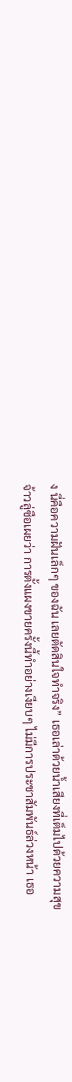ง นี่คือความฝันเล็กๆ ของฉัน เลยตัดสินใจทำจริง” เธอเล่าด้วยน้ำเสียงที่เต็มไปด้วยความสุข
จ้าวลู่ซือเผยว่า การตั้งแผงขายครั้งนี้ทำอย่างเงียบๆ ไม่มีการประชาสัมพันธ์ล่วงหน้า เธอ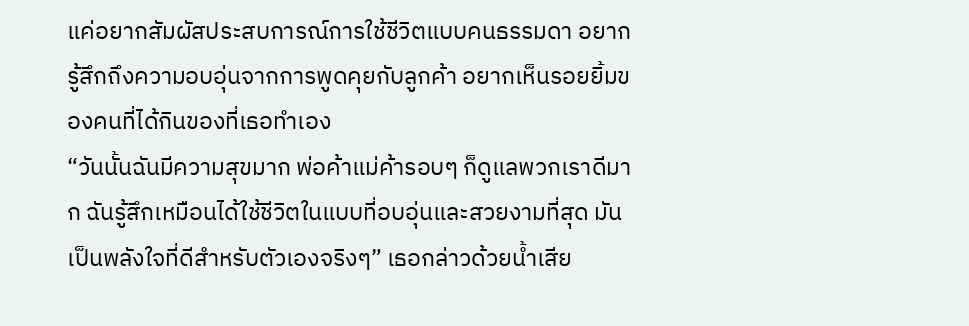แค่อยากสัมผัสประสบการณ์การใช้ชีวิตแบบคนธรรมดา อยากรู้สึกถึงความอบอุ่นจากการพูดคุยกับลูกค้า อยากเห็นรอยยิ้มของคนที่ได้กินของที่เธอทำเอง
“วันนั้นฉันมีความสุขมาก พ่อค้าแม่ค้ารอบๆ ก็ดูแลพวกเราดีมาก ฉันรู้สึกเหมือนได้ใช้ชีวิตในแบบที่อบอุ่นและสวยงามที่สุด มันเป็นพลังใจที่ดีสำหรับตัวเองจริงๆ” เธอกล่าวด้วยน้ำเสีย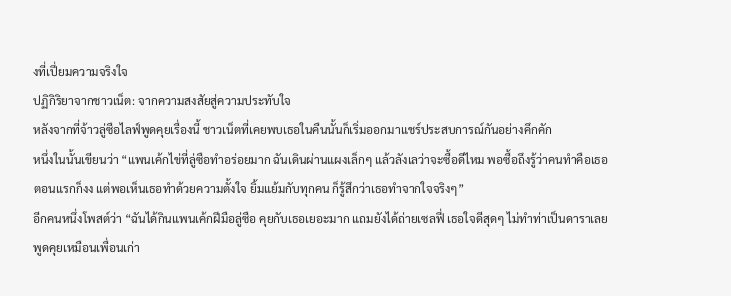งที่เปี่ยมความจริงใจ
ปฏิกิริยาจากชาวเน็ต: จากความสงสัยสู่ความประทับใจ
หลังจากที่จ้าวลู่ซือไลฟ์พูดคุยเรื่องนี้ ชาวเน็ตที่เคยพบเธอในคืนนั้นก็เริ่มออกมาแชร์ประสบการณ์กันอย่างคึกคัก
หนึ่งในนั้นเขียนว่า “แพนเค้กไข่ที่ลู่ซือทำอร่อยมาก ฉันเดินผ่านแผงเล็กๆ แล้วลังเลว่าจะซื้อดีไหม พอซื้อถึงรู้ว่าคนทำคือเธอ ตอนแรกก็งง แต่พอเห็นเธอทำด้วยความตั้งใจ ยิ้มแย้มกับทุกคน ก็รู้สึกว่าเธอทำจากใจจริงๆ”
อีกคนหนึ่งโพสต์ว่า “ฉันได้กินแพนเค้กฝีมือลู่ซือ คุยกับเธอเยอะมาก แถมยังได้ถ่ายเซลฟี่ เธอใจดีสุดๆ ไม่ทำท่าเป็นดาราเลย พูดคุยเหมือนเพื่อนเก่า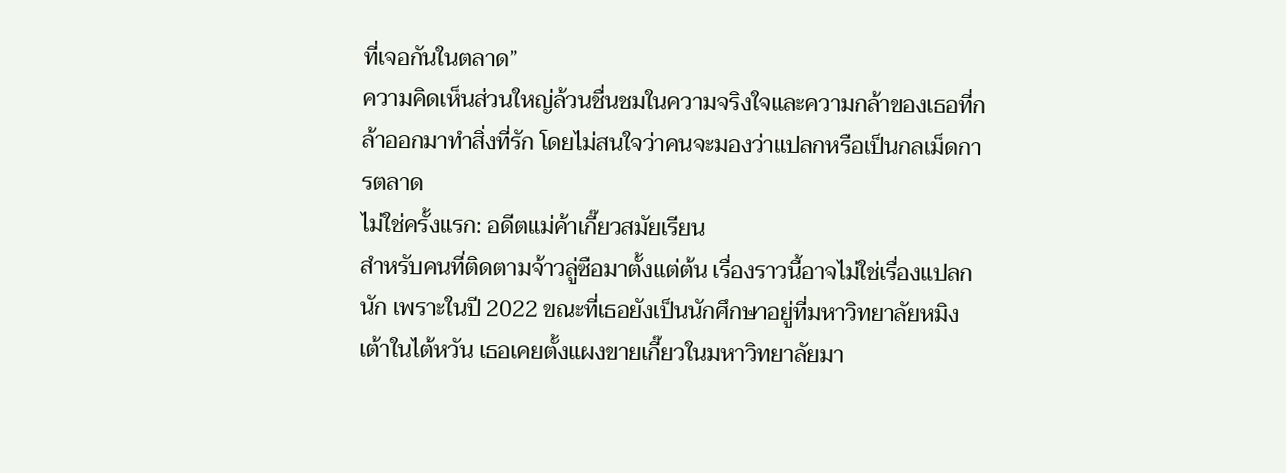ที่เจอกันในตลาด”
ความคิดเห็นส่วนใหญ่ล้วนชื่นชมในความจริงใจและความกล้าของเธอที่กล้าออกมาทำสิ่งที่รัก โดยไม่สนใจว่าคนจะมองว่าแปลกหรือเป็นกลเม็ดการตลาด
ไม่ใช่ครั้งแรก: อดีตแม่ค้าเกี๊ยวสมัยเรียน
สำหรับคนที่ติดตามจ้าวลู่ซือมาตั้งแต่ต้น เรื่องราวนี้อาจไม่ใช่เรื่องแปลกนัก เพราะในปี 2022 ขณะที่เธอยังเป็นนักศึกษาอยู่ที่มหาวิทยาลัยหมิงเต้าในไต้หวัน เธอเคยตั้งแผงขายเกี๊ยวในมหาวิทยาลัยมา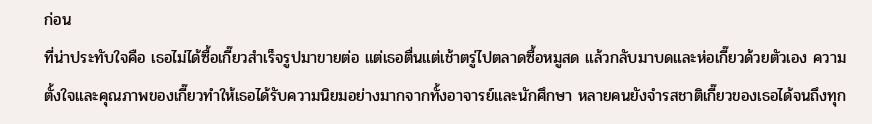ก่อน
ที่น่าประทับใจคือ เธอไม่ได้ซื้อเกี๊ยวสำเร็จรูปมาขายต่อ แต่เธอตื่นแต่เช้าตรู่ไปตลาดซื้อหมูสด แล้วกลับมาบดและห่อเกี๊ยวด้วยตัวเอง ความตั้งใจและคุณภาพของเกี๊ยวทำให้เธอได้รับความนิยมอย่างมากจากทั้งอาจารย์และนักศึกษา หลายคนยังจำรสชาติเกี๊ยวของเธอได้จนถึงทุก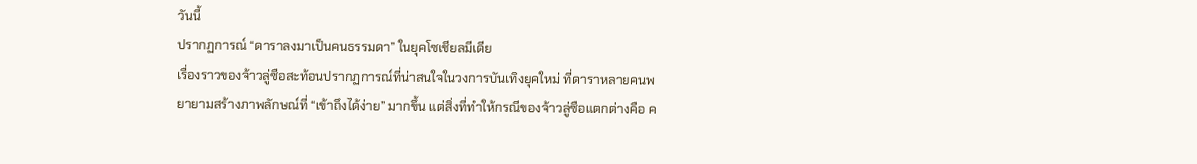วันนี้
ปรากฏการณ์ “ดาราลงมาเป็นคนธรรมดา” ในยุคโซเชียลมีเดีย
เรื่องราวของจ้าวลู่ซือสะท้อนปรากฏการณ์ที่น่าสนใจในวงการบันเทิงยุคใหม่ ที่ดาราหลายคนพยายามสร้างภาพลักษณ์ที่ “เข้าถึงได้ง่าย” มากขึ้น แต่สิ่งที่ทำให้กรณีของจ้าวลู่ซือแตกต่างคือ ค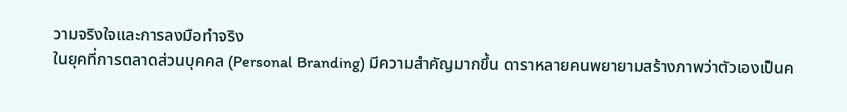วามจริงใจและการลงมือทำจริง
ในยุคที่การตลาดส่วนบุคคล (Personal Branding) มีความสำคัญมากขึ้น ดาราหลายคนพยายามสร้างภาพว่าตัวเองเป็นค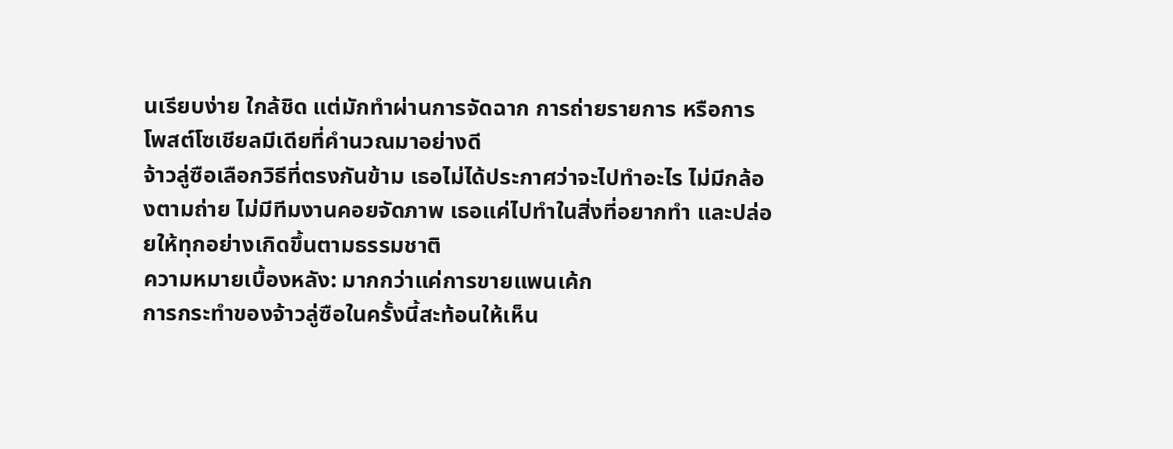นเรียบง่าย ใกล้ชิด แต่มักทำผ่านการจัดฉาก การถ่ายรายการ หรือการโพสต์โซเชียลมีเดียที่คำนวณมาอย่างดี
จ้าวลู่ซือเลือกวิธีที่ตรงกันข้าม เธอไม่ได้ประกาศว่าจะไปทำอะไร ไม่มีกล้องตามถ่าย ไม่มีทีมงานคอยจัดภาพ เธอแค่ไปทำในสิ่งที่อยากทำ และปล่อยให้ทุกอย่างเกิดขึ้นตามธรรมชาติ
ความหมายเบื้องหลัง: มากกว่าแค่การขายแพนเค้ก
การกระทำของจ้าวลู่ซือในครั้งนี้สะท้อนให้เห็น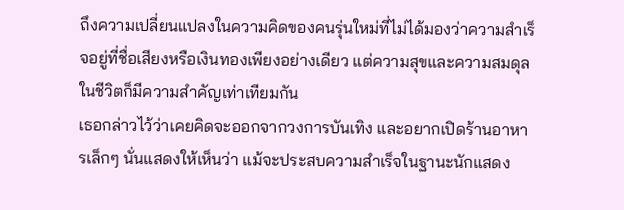ถึงความเปลี่ยนแปลงในความคิดของคนรุ่นใหม่ที่ไม่ได้มองว่าความสำเร็จอยู่ที่ชื่อเสียงหรือเงินทองเพียงอย่างเดียว แต่ความสุขและความสมดุลในชีวิตก็มีความสำคัญเท่าเทียมกัน
เธอกล่าวไว้ว่าเคยคิดจะออกจากวงการบันเทิง และอยากเปิดร้านอาหารเล็กๆ นั่นแสดงให้เห็นว่า แม้จะประสบความสำเร็จในฐานะนักแสดง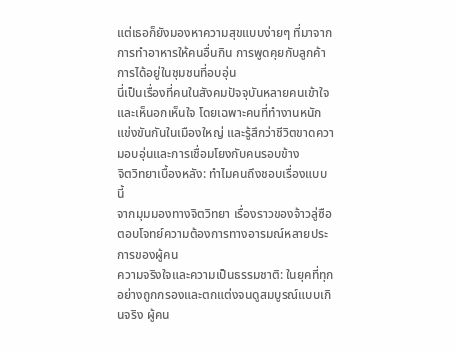แต่เธอก็ยังมองหาความสุขแบบง่ายๆ ที่มาจากการทำอาหารให้คนอื่นกิน การพูดคุยกับลูกค้า การได้อยู่ในชุมชนที่อบอุ่น
นี่เป็นเรื่องที่คนในสังคมปัจจุบันหลายคนเข้าใจและเห็นอกเห็นใจ โดยเฉพาะคนที่ทำงานหนัก แข่งขันกันในเมืองใหญ่ และรู้สึกว่าชีวิตขาดความอบอุ่นและการเชื่อมโยงกับคนรอบข้าง
จิตวิทยาเบื้องหลัง: ทำไมคนถึงชอบเรื่องแบบนี้
จากมุมมองทางจิตวิทยา เรื่องราวของจ้าวลู่ซือตอบโจทย์ความต้องการทางอารมณ์หลายประการของผู้คน
ความจริงใจและความเป็นธรรมชาติ: ในยุคที่ทุกอย่างถูกกรองและตกแต่งจนดูสมบูรณ์แบบเกินจริง ผู้คน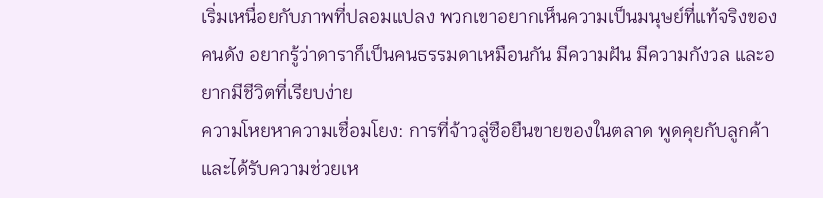เริ่มเหนื่อยกับภาพที่ปลอมแปลง พวกเขาอยากเห็นความเป็นมนุษย์ที่แท้จริงของคนดัง อยากรู้ว่าดาราก็เป็นคนธรรมดาเหมือนกัน มีความฝัน มีความกังวล และอยากมีชีวิตที่เรียบง่าย
ความโหยหาความเชื่อมโยง: การที่จ้าวลู่ซือยืนขายของในตลาด พูดคุยกับลูกค้า และได้รับความช่วยเห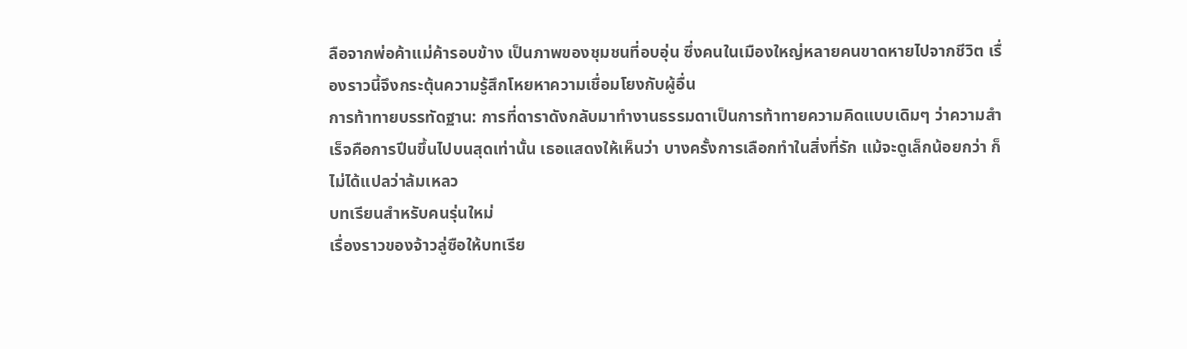ลือจากพ่อค้าแม่ค้ารอบข้าง เป็นภาพของชุมชนที่อบอุ่น ซึ่งคนในเมืองใหญ่หลายคนขาดหายไปจากชีวิต เรื่องราวนี้จึงกระตุ้นความรู้สึกโหยหาความเชื่อมโยงกับผู้อื่น
การท้าทายบรรทัดฐาน: การที่ดาราดังกลับมาทำงานธรรมดาเป็นการท้าทายความคิดแบบเดิมๆ ว่าความสำเร็จคือการปีนขึ้นไปบนสุดเท่านั้น เธอแสดงให้เห็นว่า บางครั้งการเลือกทำในสิ่งที่รัก แม้จะดูเล็กน้อยกว่า ก็ไม่ได้แปลว่าล้มเหลว
บทเรียนสำหรับคนรุ่นใหม่
เรื่องราวของจ้าวลู่ซือให้บทเรีย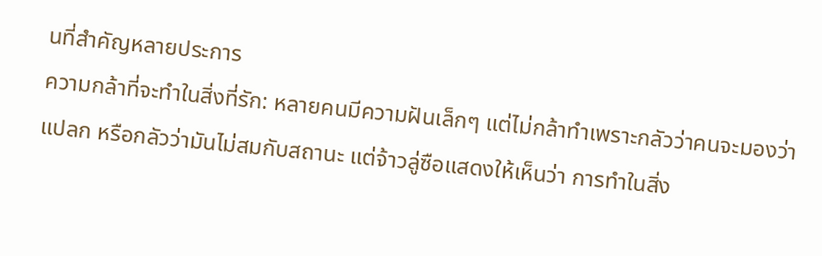นที่สำคัญหลายประการ
ความกล้าที่จะทำในสิ่งที่รัก: หลายคนมีความฝันเล็กๆ แต่ไม่กล้าทำเพราะกลัวว่าคนจะมองว่าแปลก หรือกลัวว่ามันไม่สมกับสถานะ แต่จ้าวลู่ซือแสดงให้เห็นว่า การทำในสิ่ง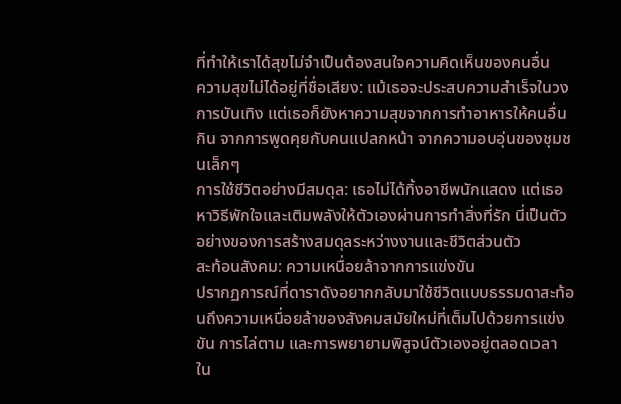ที่ทำให้เราได้สุขไม่จำเป็นต้องสนใจความคิดเห็นของคนอื่น
ความสุขไม่ได้อยู่ที่ชื่อเสียง: แม้เธอจะประสบความสำเร็จในวงการบันเทิง แต่เธอก็ยังหาความสุขจากการทำอาหารให้คนอื่นกิน จากการพูดคุยกับคนแปลกหน้า จากความอบอุ่นของชุมชนเล็กๆ
การใช้ชีวิตอย่างมีสมดุล: เธอไม่ได้ทิ้งอาชีพนักแสดง แต่เธอหาวิธีพักใจและเติมพลังให้ตัวเองผ่านการทำสิ่งที่รัก นี่เป็นตัวอย่างของการสร้างสมดุลระหว่างงานและชีวิตส่วนตัว
สะท้อนสังคม: ความเหนื่อยล้าจากการแข่งขัน
ปรากฏการณ์ที่ดาราดังอยากกลับมาใช้ชีวิตแบบธรรมดาสะท้อนถึงความเหนื่อยล้าของสังคมสมัยใหม่ที่เต็มไปด้วยการแข่งขัน การไล่ตาม และการพยายามพิสูจน์ตัวเองอยู่ตลอดเวลา
ใน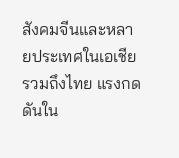สังคมจีนและหลายประเทศในเอเชีย รวมถึงไทย แรงกดดันใน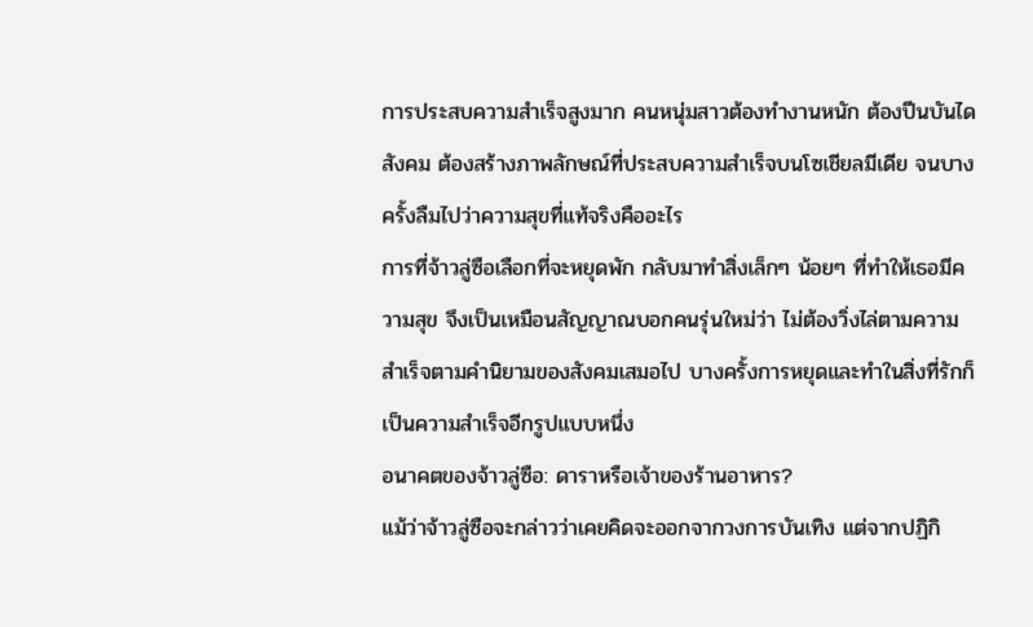การประสบความสำเร็จสูงมาก คนหนุ่มสาวต้องทำงานหนัก ต้องปีนบันไดสังคม ต้องสร้างภาพลักษณ์ที่ประสบความสำเร็จบนโซเชียลมีเดีย จนบางครั้งลืมไปว่าความสุขที่แท้จริงคืออะไร
การที่จ้าวลู่ซือเลือกที่จะหยุดพัก กลับมาทำสิ่งเล็กๆ น้อยๆ ที่ทำให้เธอมีความสุข จึงเป็นเหมือนสัญญาณบอกคนรุ่นใหม่ว่า ไม่ต้องวิ่งไล่ตามความสำเร็จตามคำนิยามของสังคมเสมอไป บางครั้งการหยุดและทำในสิ่งที่รักก็เป็นความสำเร็จอีกรูปแบบหนึ่ง
อนาคตของจ้าวลู่ซือ: ดาราหรือเจ้าของร้านอาหาร?
แม้ว่าจ้าวลู่ซือจะกล่าวว่าเคยคิดจะออกจากวงการบันเทิง แต่จากปฏิกิ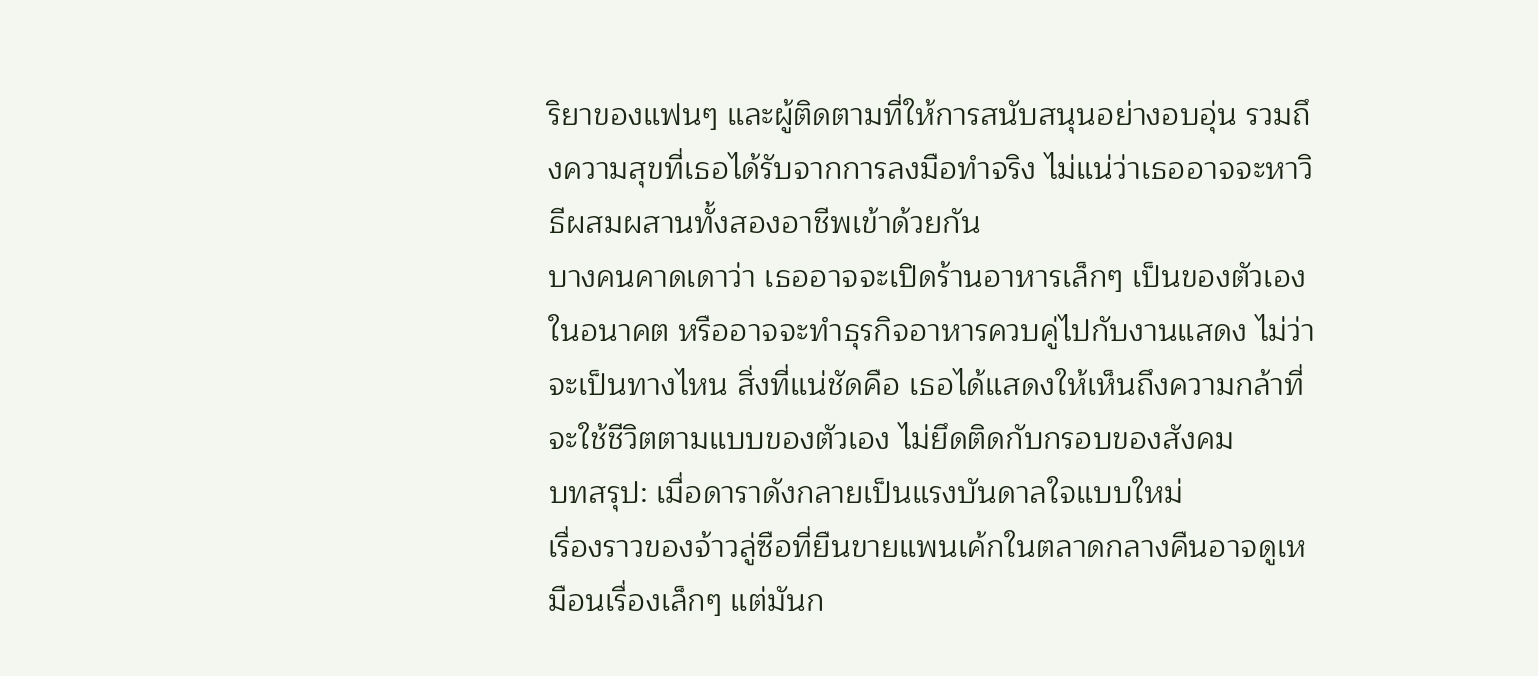ริยาของแฟนๆ และผู้ติดตามที่ให้การสนับสนุนอย่างอบอุ่น รวมถึงความสุขที่เธอได้รับจากการลงมือทำจริง ไม่แน่ว่าเธออาจจะหาวิธีผสมผสานทั้งสองอาชีพเข้าด้วยกัน
บางคนคาดเดาว่า เธออาจจะเปิดร้านอาหารเล็กๆ เป็นของตัวเองในอนาคต หรืออาจจะทำธุรกิจอาหารควบคู่ไปกับงานแสดง ไม่ว่าจะเป็นทางไหน สิ่งที่แน่ชัดคือ เธอได้แสดงให้เห็นถึงความกล้าที่จะใช้ชีวิตตามแบบของตัวเอง ไม่ยึดติดกับกรอบของสังคม
บทสรุป: เมื่อดาราดังกลายเป็นแรงบันดาลใจแบบใหม่
เรื่องราวของจ้าวลู่ซือที่ยืนขายแพนเค้กในตลาดกลางคืนอาจดูเหมือนเรื่องเล็กๆ แต่มันก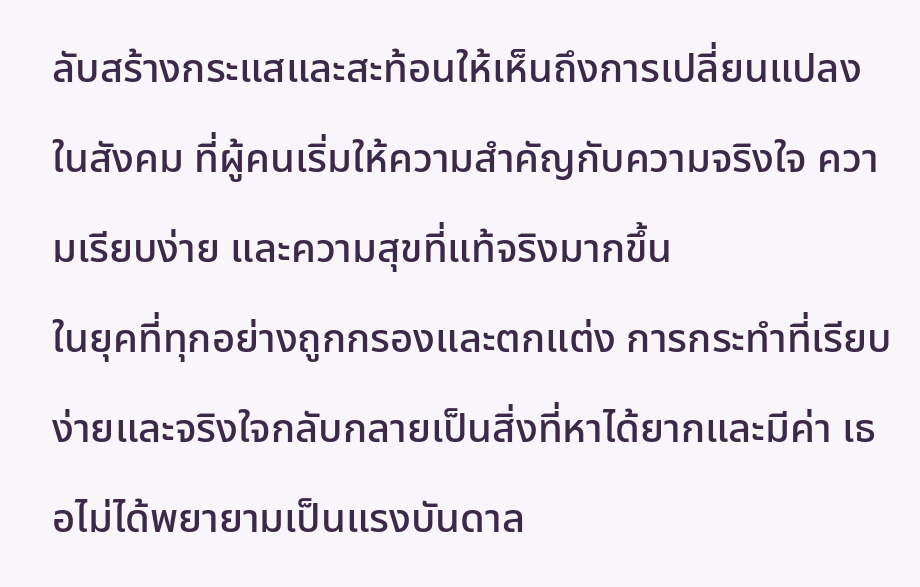ลับสร้างกระแสและสะท้อนให้เห็นถึงการเปลี่ยนแปลงในสังคม ที่ผู้คนเริ่มให้ความสำคัญกับความจริงใจ ความเรียบง่าย และความสุขที่แท้จริงมากขึ้น
ในยุคที่ทุกอย่างถูกกรองและตกแต่ง การกระทำที่เรียบง่ายและจริงใจกลับกลายเป็นสิ่งที่หาได้ยากและมีค่า เธอไม่ได้พยายามเป็นแรงบันดาล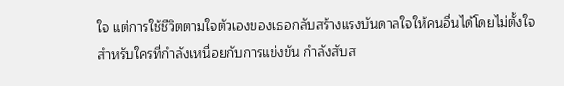ใจ แต่การใช้ชีวิตตามใจตัวเองของเธอกลับสร้างแรงบันดาลใจให้คนอื่นได้โดยไม่ตั้งใจ
สำหรับใครที่กำลังเหนื่อยกับการแข่งขัน กำลังสับส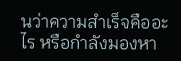นว่าความสำเร็จคืออะไร หรือกำลังมองหา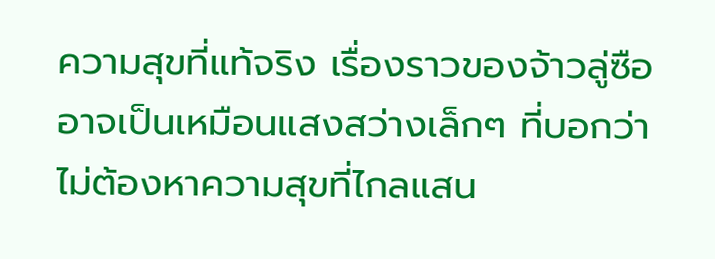ความสุขที่แท้จริง เรื่องราวของจ้าวลู่ซืออาจเป็นเหมือนแสงสว่างเล็กๆ ที่บอกว่า ไม่ต้องหาความสุขที่ไกลแสน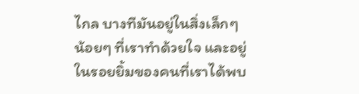ไกล บางทีมันอยู่ในสิ่งเล็กๆ น้อยๆ ที่เราทำด้วยใจ และอยู่ในรอยยิ้มของคนที่เราได้พบ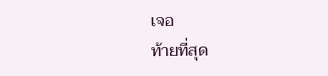เจอ
ท้ายที่สุด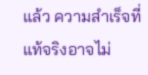แล้ว ความสำเร็จที่แท้จริงอาจไม่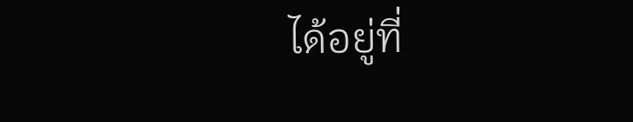ได้อยู่ที่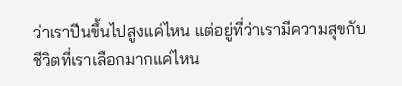ว่าเราปีนขึ้นไปสูงแค่ไหน แต่อยู่ที่ว่าเรามีความสุขกับชีวิตที่เราเลือกมากแค่ไหน